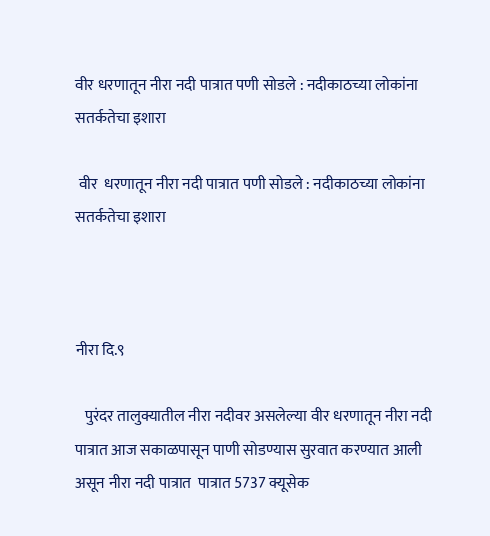वीर धरणातून नीरा नदी पात्रात पणी सोडले : नदीकाठच्या लोकांना सतर्कतेचा इशारा

 वीर  धरणातून नीरा नदी पात्रात पणी सोडले : नदीकाठच्या लोकांना सतर्कतेचा इशारा



नीरा दि.९

   पुरंदर तालुक्यातील नीरा नदीवर असलेल्या वीर धरणातून नीरा नदी पात्रात आज सकाळपासून पाणी सोडण्यास सुरवात करण्यात आली असून नीरा नदी पात्रात  पात्रात 5737 क्यूसेक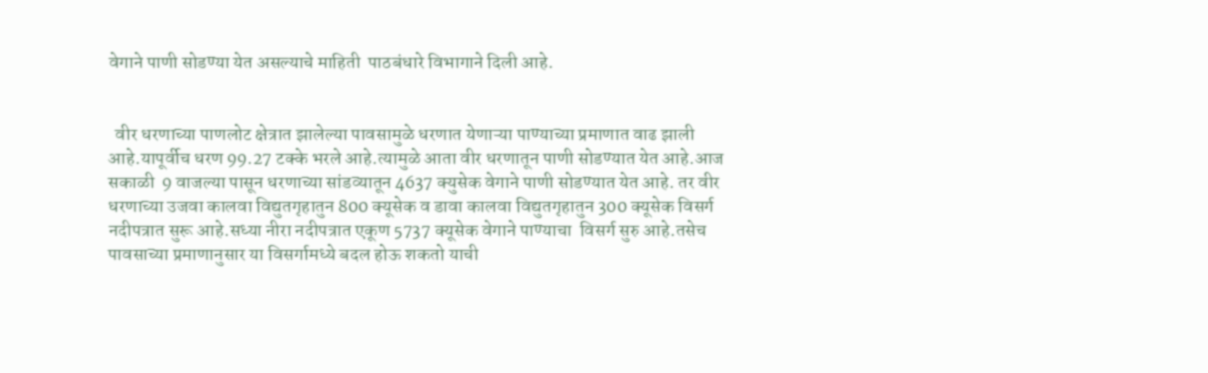वेगाने पाणी सोडण्या येत असल्याचे माहिती  पाठबंधारे विभागाने दिली आहे.


  वीर धरणाच्या पाणलोट क्षेत्रात झालेल्या पावसामुळे धरणात येणाऱ्या पाण्याच्या प्रमाणात वाढ झाली आहे.यापूर्वीच धरण 99.27 टक्के भरले आहे.त्यामुळे आता वीर धरणातून पाणी सोडण्यात येत आहे.आज सकाळी  9 वाजल्या पासून धरणाच्या सांडव्यातून 4637 क्युसेक वेगाने पाणी सोडण्यात येत आहे. तर वीर धरणाच्या उजवा कालवा विद्युतगृहातुन 800 क्यूसेक व डावा कालवा विद्युतगृहातुन 300 क्यूसेक विसर्ग  नदीपत्रात सुरू आहे.सध्या नीरा नदीपत्रात एकूण 5737 क्यूसेक वेगाने पाण्याचा  विसर्ग सुरु आहे.तसेच पावसाच्या प्रमाणानुसार या विसर्गामध्ये बदल होऊ शकतो याची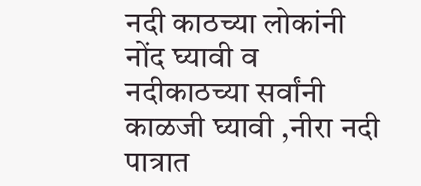नदी काठच्या लोकांनी नोंद घ्यावी व  नदीकाठच्या सर्वांनी काळजी घ्यावी ,नीरा नदी पात्रात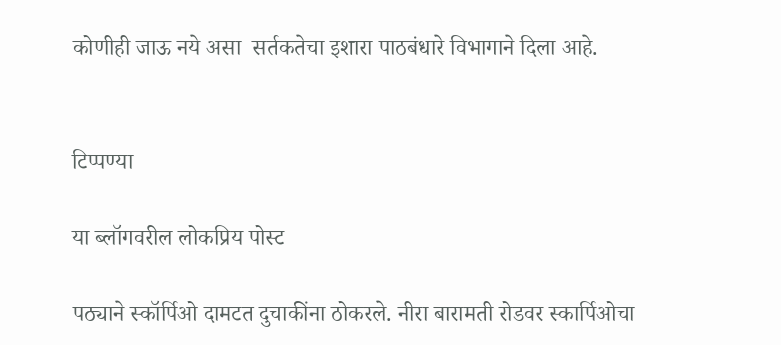कोणीही जाऊ नये असा  सर्तकतेचा इशारा पाठबंधारे विभागाने दिला आहे.


टिप्पण्या

या ब्लॉगवरील लोकप्रिय पोस्ट

पठ्याने स्कॉर्पिओ दामटत दुचाकींना ठोकरले. नीरा बारामती रोडवर स्कार्पिओचा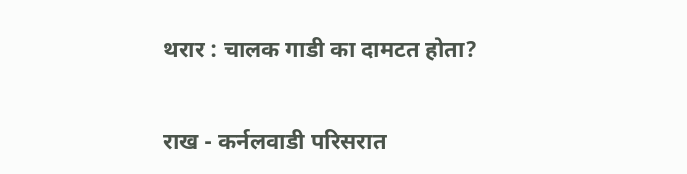थरार : चालक गाडी का दामटत होता?

राख - कर्नलवाडी परिसरात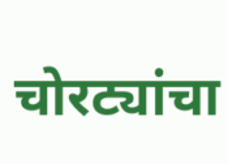चोरट्यांचा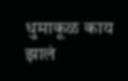धुमाकूळ काय झालं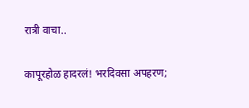रात्री वाचा..

कापूरहोळ हादरलं! भरदिवसा अपहरण;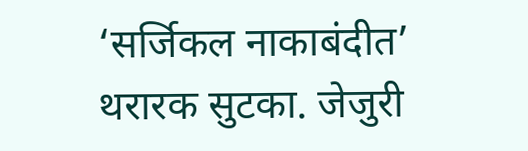‘सर्जिकल नाकाबंदीत’ थरारक सुटका. जेजुरी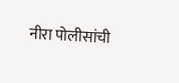नीरा पोलीसांची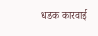धडक कारवाई